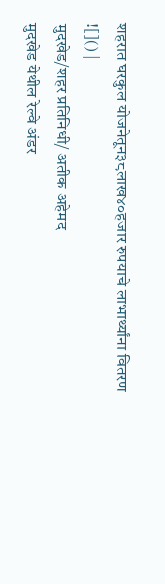शहरात घरकुल योजनेतून३८लाख४०हजार रुपयाचे लाभार्थ्यांना वितरण
![]() |
मुदखेड/शहर प्रतिनिधी/ अतीक अहेमद
मुदखेड येथील रेल्वे अंडर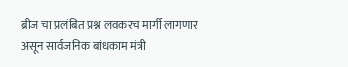ब्रीज चा प्रलंबित प्रश्न लवकरच मार्गी लागणार असून सार्वजनिक बांधकाम मंत्री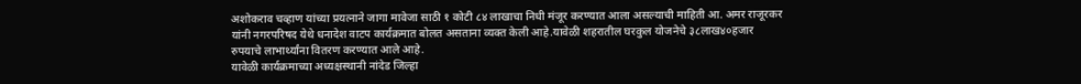अशोकराव चव्हाण यांच्या प्रयत्नाने जागा मावेजा साठी १ कोटी ८४ लाखाचा निधी मंजूर करण्यात आला असल्याची माहिती आ. अमर राजूरकर यांनी नगरपरिषद येथे धनादेश वाटप कार्यक्रमात बोलत असताना व्यक्त केली आहे.यावेळी शहरातील घरकुल योजनेचे ३८लाख४०हजार रुपयाचे लाभार्थ्यांना वितरण करण्यात आले आहे.
यावेळी कार्यक्रमाच्या अध्यक्षस्थानी नांदेड जिल्हा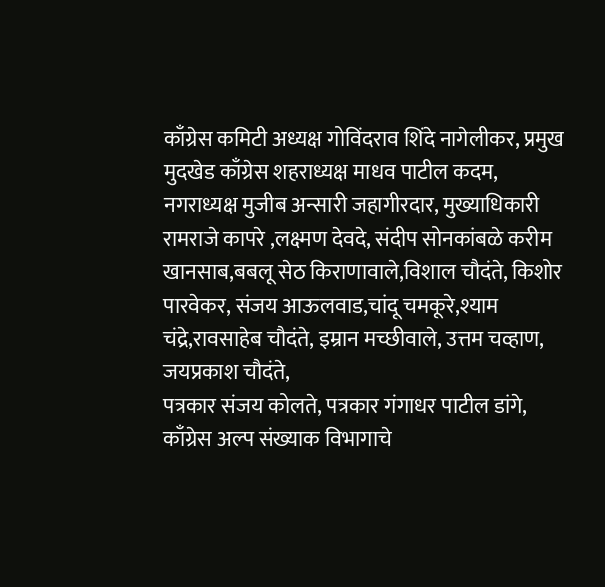काँग्रेस कमिटी अध्यक्ष गोविंदराव शिंदे नागेलीकर, प्रमुख मुदखेड काँग्रेस शहराध्यक्ष माधव पाटील कदम, नगराध्यक्ष मुजीब अन्सारी जहागीरदार, मुख्याधिकारी रामराजे कापरे ,लक्ष्मण देवदे, संदीप सोनकांबळे करीम खानसाब,बबलू सेठ किराणावाले,विशाल चौदंते, किशोर पारवेकर, संजय आऊलवाड,चांदू चमकूरे,श्याम चंद्रे,रावसाहेब चौदंते, इम्रान मच्छीवाले, उत्तम चव्हाण, जयप्रकाश चौदंते,
पत्रकार संजय कोलते, पत्रकार गंगाधर पाटील डांगे, काँग्रेस अल्प संख्याक विभागाचे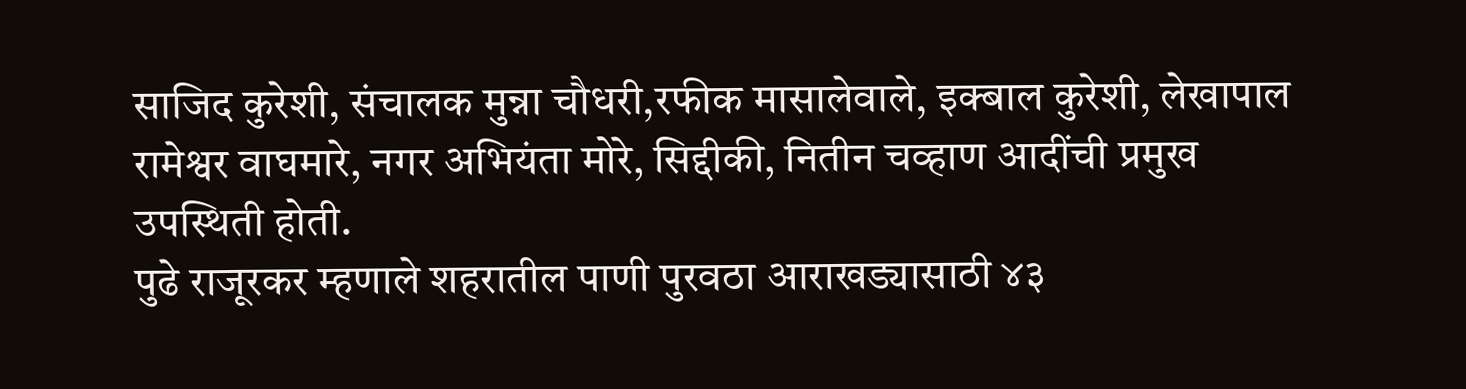साजिद कुरेशी, संचालक मुन्ना चौधरी,रफीक मासालेवाले, इक्बाल कुरेशी, लेखापाल रामेश्वर वाघमारे, नगर अभियंता मोरे, सिद्दीकी, नितीन चव्हाण आदींची प्रमुख उपस्थिती होती.
पुढे राजूरकर म्हणाले शहरातील पाणी पुरवठा आराखड्यासाठी ४३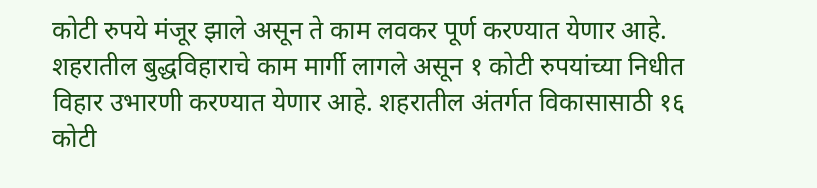कोटी रुपये मंजूर झाले असून ते काम लवकर पूर्ण करण्यात येणार आहे. शहरातील बुद्धविहाराचे काम मार्गी लागले असून १ कोटी रुपयांच्या निधीत विहार उभारणी करण्यात येणार आहे. शहरातील अंतर्गत विकासासाठी १६ कोटी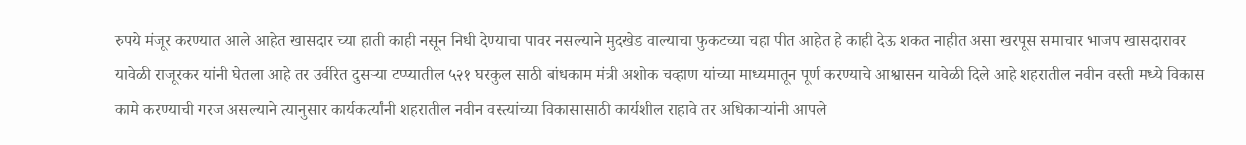रुपये मंजूर करण्यात आले आहेत खासदार च्या हाती काही नसून निधी देण्याचा पावर नसल्याने मुदखेड वाल्याचा फुकटच्या चहा पीत आहेत हे काही देऊ शकत नाहीत असा खरपूस समाचार भाजप खासदारावर यावेळी राजूरकर यांनी घेतला आहे तर उर्वरित दुसऱ्या टप्प्यातील ५२१ घरकुल साठी बांधकाम मंत्री अशोक चव्हाण यांच्या माध्यमातून पूर्ण करण्याचे आश्वासन यावेळी दिले आहे शहरातील नवीन वस्ती मध्ये विकास कामे करण्याची गरज असल्याने त्यानुसार कार्यकर्त्यांनी शहरातील नवीन वस्त्यांच्या विकासासाठी कार्यशील राहावे तर अधिकाऱ्यांनी आपले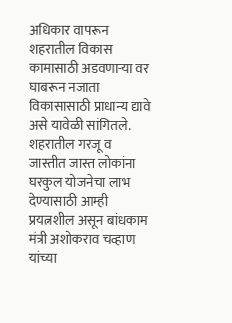अधिकार वापरून शहरातील विकास कामासाठी अडवणाऱ्या वर घाबरून नजाता विकासासाठी प्राधान्य द्यावे असे यावेळी सांगितले.
शहरातील गरजू व जास्तीत जास्त लोकांना घरकुल योजनेचा लाभ देण्यासाठी आम्ही प्रयत्नशील असून बांधकाम मंत्री अशोकराव चव्हाण यांच्या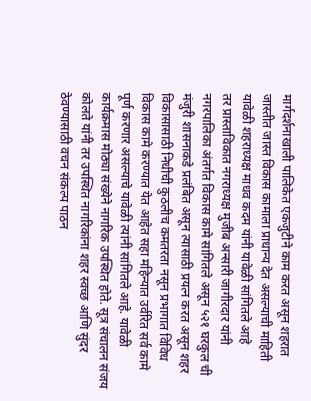मार्गदर्शनाखाली पालिकेत एकजुटीने काम करत असून शहरात जास्तीत जास्त विकास कामाला प्राधान्य देत असल्याची माहिती यावेळी शहराध्यक्ष माधव कदम यांनी यावेळी सांगितले आहे
तर प्रास्ताविकात नगराध्यक्ष मुजीब अन्सारी जागीरदार यांनी नगरपालिका अंतर्गत विकास कामे सांगितले असून ५२१ घरकुल ची मंजुरी शासनाकडे प्रलंबित असून त्यासाठी प्रयत्न करत असून शहर विकासासाठी निधीची कुठलीच कमतरता नसून प्रभागात विविध विकास कामे करण्यात येत आहेत सहा महिन्यात उर्वरित सर्व कामे पूर्ण करणार असल्याचे यावेळी त्यांनी सांगितले आहे. यावेळी कार्यक्रमास मोठ्या संख्येने नागरिक उपस्थित होते. सूत्र संचालन संजय कोलते यांनी तर उपस्थित नागरिकांना शहर स्वच्छ आणि सुंदर ठेवण्यासाठी वचन संकल्प पाठन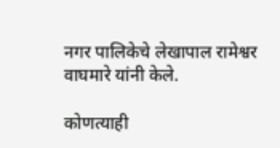नगर पालिकेचे लेखापाल रामेश्वर वाघमारे यांनी केले.

कोणत्याही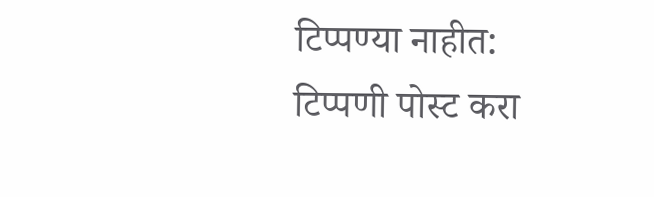टिप्पण्या नाहीत:
टिप्पणी पोस्ट करा